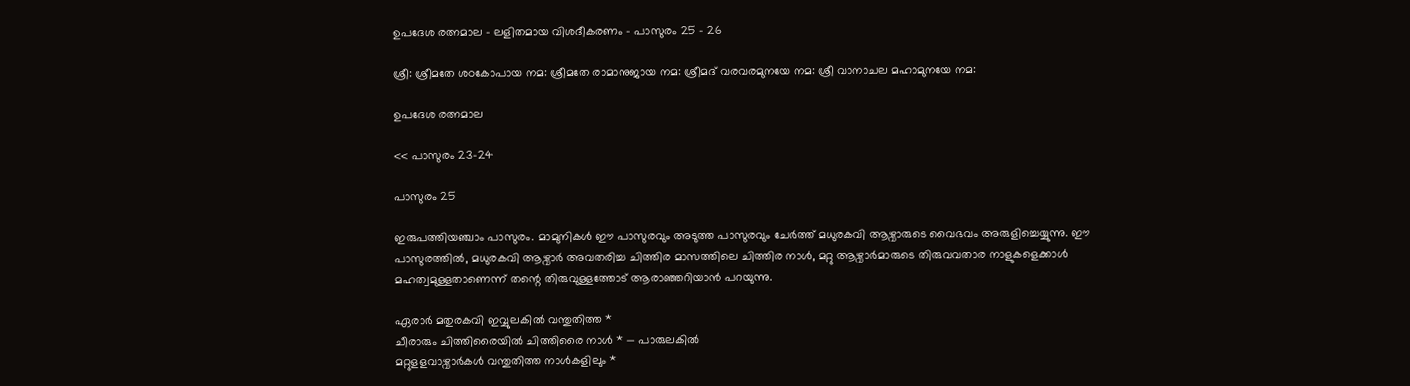ഉപദേശ രത്നമാല – ലളിതമായ വിശദീകരണം – പാസുരം 25 – 26

ശ്രീ: ശ്രീമതേ ശഠകോപായ നമ: ശ്രീമതേ രാമാനുജായ നമ: ശ്രീമദ് വരവരമുനയേ നമ: ശ്രീ വാനാചല മഹാമുനയേ നമ:

ഉപദേശ രത്നമാല

<< പാസുരം 23-24

പാസുരം 25

ഇരുപത്തിയഞ്ചാം പാസുരം. മാമുനികൾ ഈ പാസുരവും അടുത്ത പാസുരവും ചേർത്ത് മധുരകവി ആഴ്വാരുടെ വൈഭവം അരുളിച്ചെയ്യുന്നു. ഈ പാസുരത്തിൽ, മധുരകവി ആഴ്വാർ അവതരിച്ച ചിത്തിര മാസത്തിലെ ചിത്തിര നാൾ, മറ്റു ആഴ്വാർമാരുടെ തിരുവവതാര നാളുകളെക്കാൾ മഹത്വമുള്ളതാണെന്ന് തന്റെ തിരുവുള്ളത്തോട് ആരാഞ്ഞറിയാൻ പറയുന്നു.

ഏരാർ മതുരകവി ഇവ്വുലകിൽ വന്തുതിത്ത *
ചീരാരും ചിത്തിരൈയിൽ ചിത്തിരൈ നാൾ * — പാരുലകിൽ
മറ്റുളളവാഴ്വാർകൾ വന്തുതിത്ത നാൾകളിലും *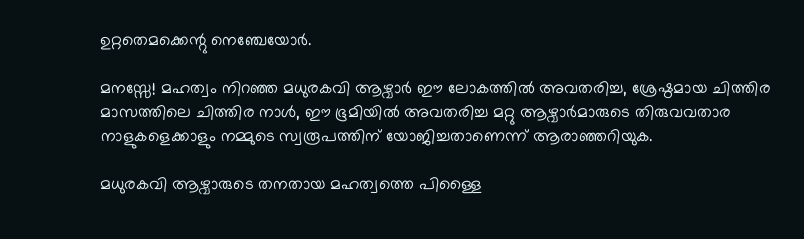ഉറ്റതെമക്കെന്റു നെഞ്ചേയോർ.

മനസ്സേ! മഹത്വം നിറഞ്ഞ മധുരകവി ആഴ്വാർ ഈ ലോകത്തിൽ അവതരിച്ച, ശ്രേഷ്ഠമായ ചിത്തിര മാസത്തിലെ ചിത്തിര നാൾ, ഈ ഭൂമിയിൽ അവതരിച്ച മറ്റു ആഴ്വാർമാരുടെ തിരുവവതാര നാളുകളെക്കാളും നമ്മുടെ സ്വരൂപത്തിന് യോജിച്ചതാണെന്ന് ആരാഞ്ഞറിയുക.

മധുരകവി ആഴ്വാരുടെ തനതായ മഹത്വത്തെ പിള്ളൈ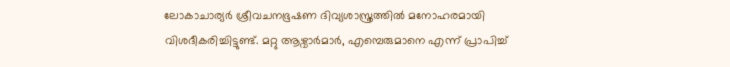ലോകാചാര്യർ ശ്രീവചനഭൂഷണ ദിവ്യശാസ്ത്രത്തിൽ മനോഹരമായി വിശദീകരിച്ചിട്ടുണ്ട്. മറ്റു ആഴ്വാർമാർ, എമ്പെരുമാനെ എന്ന് പ്രാപിച്ച്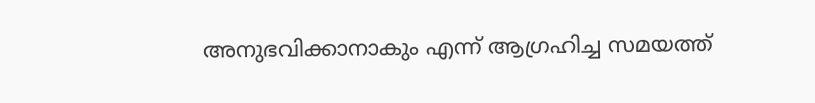അനുഭവിക്കാനാകും എന്ന് ആഗ്രഹിച്ച സമയത്ത്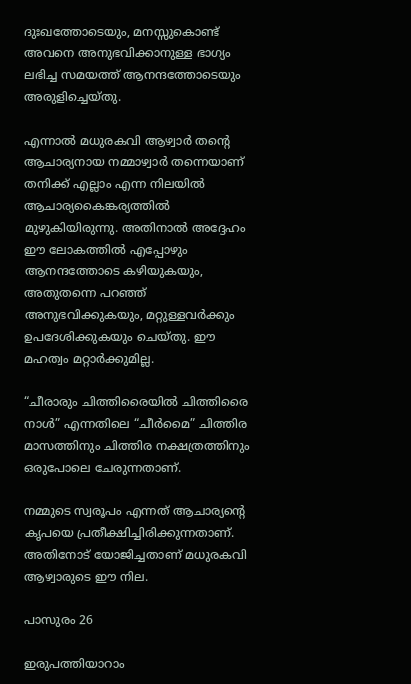ദുഃഖത്തോടെയും, മനസ്സുകൊണ്ട് അവനെ അനുഭവിക്കാനുള്ള ഭാഗ്യം ലഭിച്ച സമയത്ത് ആനന്ദത്തോടെയും അരുളിച്ചെയ്തു.

എന്നാൽ മധുരകവി ആഴ്വാർ തന്റെ ആചാര്യനായ നമ്മാഴ്വാർ തന്നെയാണ് തനിക്ക് എല്ലാം എന്ന നിലയിൽ ആചാര്യകൈങ്കര്യത്തിൽ മുഴുകിയിരുന്നു. അതിനാൽ അദ്ദേഹം ഈ ലോകത്തിൽ എപ്പോഴും ആനന്ദത്തോടെ കഴിയുകയും, അതുതന്നെ പറഞ്ഞ് അനുഭവിക്കുകയും, മറ്റുള്ളവർക്കും ഉപദേശിക്കുകയും ചെയ്തു. ഈ മഹത്വം മറ്റാർക്കുമില്ല.

“ചീരാരും ചിത്തിരൈയിൽ ചിത്തിരൈ നാൾ” എന്നതിലെ “ചീർമൈ” ചിത്തിര മാസത്തിനും ചിത്തിര നക്ഷത്രത്തിനും ഒരുപോലെ ചേരുന്നതാണ്.

നമ്മുടെ സ്വരൂപം എന്നത് ആചാര്യന്റെ കൃപയെ പ്രതീക്ഷിച്ചിരിക്കുന്നതാണ്. അതിനോട് യോജിച്ചതാണ് മധുരകവി ആഴ്വാരുടെ ഈ നില.

പാസുരം 26

ഇരുപത്തിയാറാം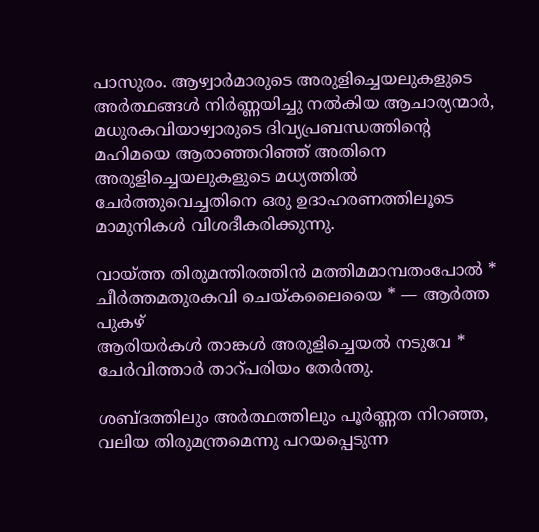പാസുരം. ആഴ്വാർമാരുടെ അരുളിച്ചെയലുകളുടെ അർത്ഥങ്ങൾ നിർണ്ണയിച്ചു നൽകിയ ആചാര്യന്മാർ, മധുരകവിയാഴ്വാരുടെ ദിവ്യപ്രബന്ധത്തിന്റെ മഹിമയെ ആരാഞ്ഞറിഞ്ഞ് അതിനെ അരുളിച്ചെയലുകളുടെ മധ്യത്തിൽ ചേർത്തുവെച്ചതിനെ ഒരു ഉദാഹരണത്തിലൂടെ മാമുനികൾ വിശദീകരിക്കുന്നു.

വായ്ത്ത തിരുമന്തിരത്തിൻ മത്തിമമാമ്പതംപോൽ *
ചീർത്തമതുരകവി ചെയ്കലൈയൈ * — ആർത്ത പുകഴ്
ആരിയർകൾ താങ്കൾ അരുളിച്ചെയൽ നടുവേ *
ചേർവിത്താർ താറ്പരിയം തേർന്തു.

ശബ്ദത്തിലും അർത്ഥത്തിലും പൂർണ്ണത നിറഞ്ഞ, വലിയ തിരുമന്ത്രമെന്നു പറയപ്പെടുന്ന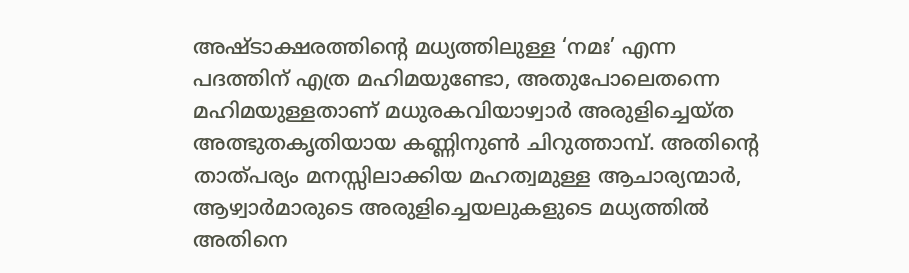അഷ്ടാക്ഷരത്തിന്റെ മധ്യത്തിലുള്ള ‘നമഃ’ എന്ന പദത്തിന് എത്ര മഹിമയുണ്ടോ, അതുപോലെതന്നെ മഹിമയുള്ളതാണ് മധുരകവിയാഴ്വാർ അരുളിച്ചെയ്ത അത്ഭുതകൃതിയായ കണ്ണിനുണ്‍ ചിറുത്താമ്പ്. അതിന്റെ താത്പര്യം മനസ്സിലാക്കിയ മഹത്വമുള്ള ആചാര്യന്മാർ, ആഴ്വാർമാരുടെ അരുളിച്ചെയലുകളുടെ മധ്യത്തിൽ അതിനെ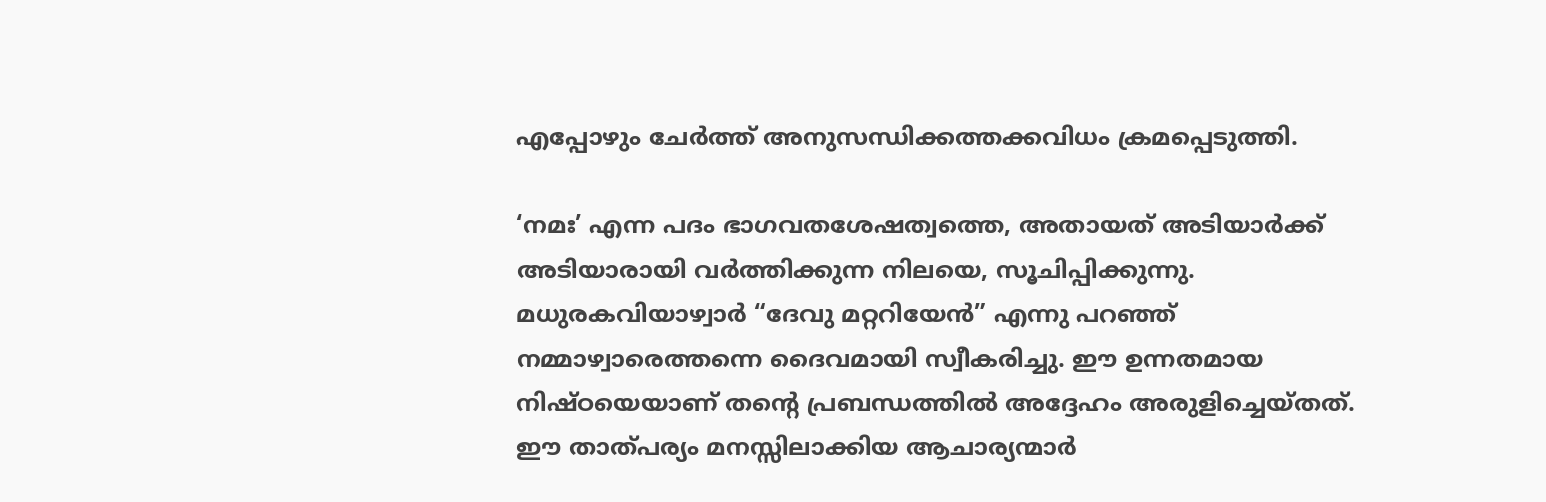എപ്പോഴും ചേർത്ത് അനുസന്ധിക്കത്തക്കവിധം ക്രമപ്പെടുത്തി.

‘നമഃ’ എന്ന പദം ഭാഗവതശേഷത്വത്തെ, അതായത് അടിയാർക്ക് അടിയാരായി വർത്തിക്കുന്ന നിലയെ, സൂചിപ്പിക്കുന്നു. മധുരകവിയാഴ്വാർ “ദേവു മറ്ററിയേൻ” എന്നു പറഞ്ഞ് നമ്മാഴ്വാരെത്തന്നെ ദൈവമായി സ്വീകരിച്ചു. ഈ ഉന്നതമായ നിഷ്ഠയെയാണ് തന്റെ പ്രബന്ധത്തിൽ അദ്ദേഹം അരുളിച്ചെയ്തത്. ഈ താത്പര്യം മനസ്സിലാക്കിയ ആചാര്യന്മാർ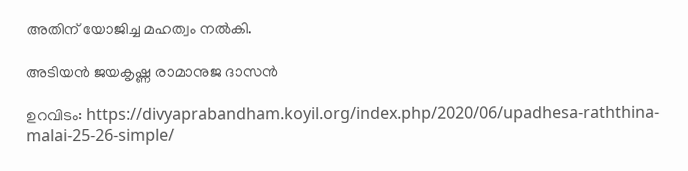അതിന് യോജിച്ച മഹത്വം നൽകി.

അടിയൻ ജയകൃഷ്ണ രാമാനുജ ദാസൻ

ഉറവിടം: https://divyaprabandham.koyil.org/index.php/2020/06/upadhesa-raththina-malai-25-26-simple/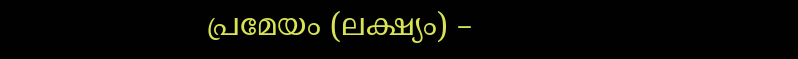പ്രമേയം (ലക്ഷ്യം) –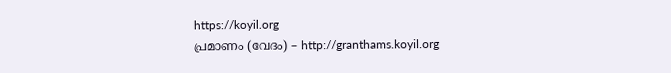https://koyil.org
പ്രമാണം (വേദം) – http://granthams.koyil.org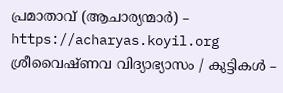പ്രമാതാവ് (ആചാര്യന്മാർ) – https://acharyas.koyil.org
ശ്രീവൈഷ്ണവ വിദ്യാഭ്യാസം / കുട്ടികള്‍ –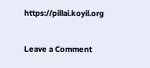https://pillai.koyil.org

Leave a Comment